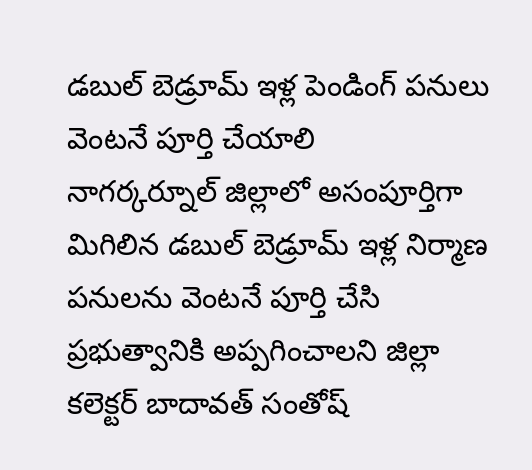డబుల్ బెడ్రూమ్ ఇళ్ల పెండింగ్ పనులు వెంటనే పూర్తి చేయాలి
నాగర్కర్నూల్ జిల్లాలో అసంపూర్తిగా మిగిలిన డబుల్ బెడ్రూమ్ ఇళ్ల నిర్మాణ పనులను వెంటనే పూర్తి చేసి ప్రభుత్వానికి అప్పగించాలని జిల్లా కలెక్టర్ బాదావత్ సంతోష్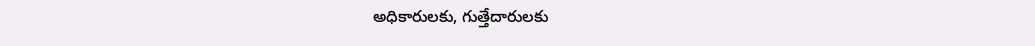అధికారులకు, గుత్తేదారులకు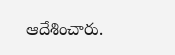ఆదేశించారు.